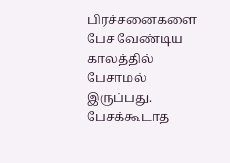பிரச்சனைகளை பேச வேண்டிய காலத்தில் பேசாமல் இருப்பது.
பேசக்கூடாத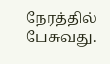நேரத்தில் பேசுவது.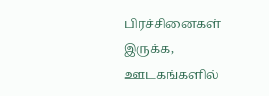பிரச்சினைகள் இருக்க, ஊடகங்களில்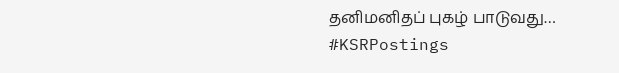தனிமனிதப் புகழ் பாடுவது…
#KSRPostings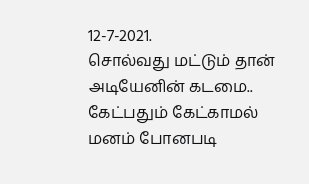12-7-2021.
சொல்வது மட்டும் தான் அடியேனின் கடமை.. கேட்பதும் கேட்காமல் மனம் போனபடி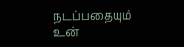நடப்பதையும் உன்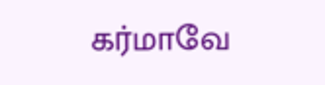கர்மாவே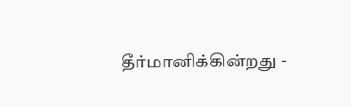தீர்மானிக்கின்றது -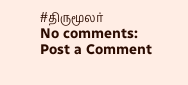#திருமூலர்
No comments:
Post a Comment